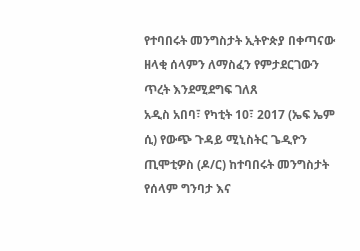የተባበሩት መንግስታት ኢትዮጵያ በቀጣናው ዘላቂ ሰላምን ለማስፈን የምታደርገውን ጥረት እንደሚደግፍ ገለጸ
አዲስ አበባ፣ የካቲት 10፣ 2017 (ኤፍ ኤም ሲ) የውጭ ጉዳይ ሚኒስትር ጌዲዮን ጢሞቲዎስ (ዶ/ር) ከተባበሩት መንግስታት የሰላም ግንባታ እና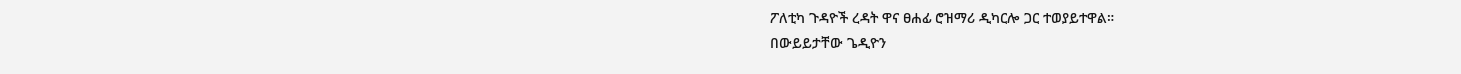ፖለቲካ ጉዳዮች ረዳት ዋና ፀሐፊ ሮዝማሪ ዲካርሎ ጋር ተወያይተዋል።
በውይይታቸው ጌዲዮን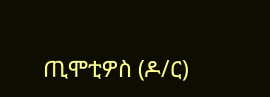ጢሞቲዎስ (ዶ/ር)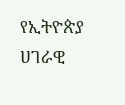የኢትዮጵያ ሀገራዊ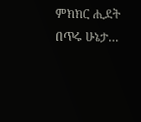ምክክር ሒደት በጥሩ ሁኔታ…